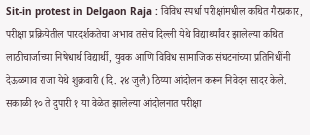Sit-in protest in Delgaon Raja : विविध स्पर्धा परीक्षांमधील कथित गैरप्रकार, परीक्षा प्रक्रियेतील पारदर्शकतेचा अभाव तसेच दिल्ली येथे विद्यार्थ्यांवर झालेल्या कथित लाठीचार्जाच्या निषेधार्थ विद्यार्थी, युवक आणि विविध सामाजिक संघटनांच्या प्रतिनिधींनी देऊळगाव राजा येथे शुक्रवारी (दि. २४ जुलै) ठिय्या आंदोलन करून निवेदन सादर केले. सकाळी १० ते दुपारी १ या वेळेत झालेल्या आंदोलनात परीक्षा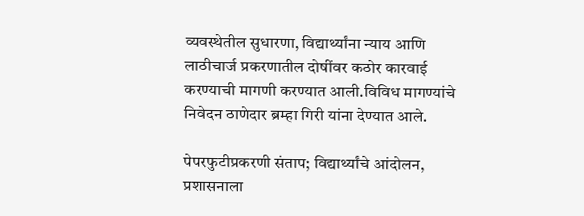व्यवस्थेतील सुधारणा, विद्यार्थ्यांना न्याय आणि लाठीचार्ज प्रकरणातील दोषींवर कठोर कारवाई करण्याची मागणी करण्यात आली.विविध मागण्यांचे निवेदन ठाणेदार ब्रम्हा गिरी यांना देण्यात आले.

पेपरफुटीप्रकरणी संताप; विद्यार्थ्यांचे आंदोलन, प्रशासनाला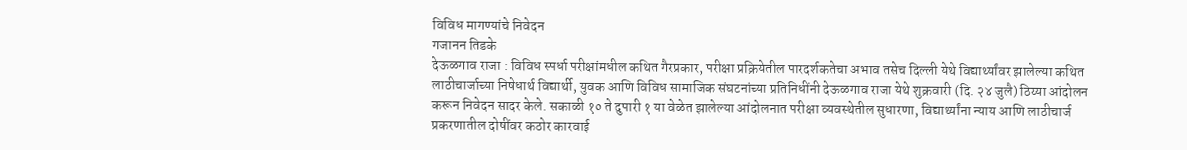विविध मागण्यांचे निवेदन
गजानन तिडके
देऊळगाव राजा : विविध स्पर्धा परीक्षांमधील कथित गैरप्रकार, परीक्षा प्रक्रियेतील पारदर्शकतेचा अभाव तसेच दिल्ली येथे विद्यार्थ्यांवर झालेल्या कथित लाठीचार्जाच्या निषेधार्थ विद्यार्थी, युवक आणि विविध सामाजिक संघटनांच्या प्रतिनिधींनी देऊळगाव राजा येथे शुक्रवारी (दि. २४ जुलै) ठिय्या आंदोलन करून निवेदन सादर केले. सकाळी १० ते दुपारी १ या वेळेत झालेल्या आंदोलनात परीक्षा व्यवस्थेतील सुधारणा, विद्यार्थ्यांना न्याय आणि लाठीचार्ज प्रकरणातील दोषींवर कठोर कारवाई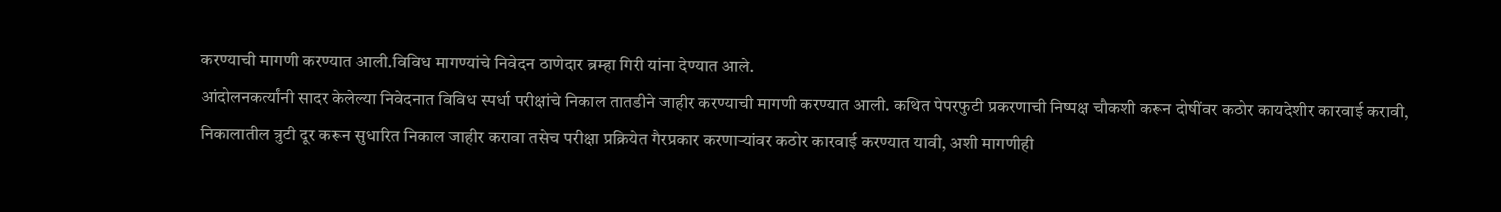करण्याची मागणी करण्यात आली.विविध मागण्यांचे निवेदन ठाणेदार ब्रम्हा गिरी यांना देण्यात आले.
आंदोलनकर्त्यांनी सादर केलेल्या निवेदनात विविध स्पर्धा परीक्षांचे निकाल तातडीने जाहीर करण्याची मागणी करण्यात आली. कथित पेपरफुटी प्रकरणाची निष्पक्ष चौकशी करून दोषींवर कठोर कायदेशीर कारवाई करावी, निकालातील त्रुटी दूर करून सुधारित निकाल जाहीर करावा तसेच परीक्षा प्रक्रियेत गैरप्रकार करणाऱ्यांवर कठोर कारवाई करण्यात यावी, अशी मागणीही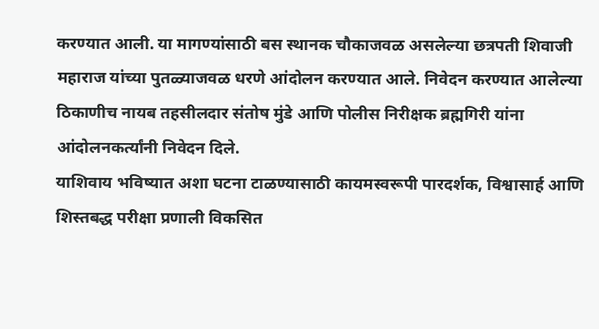करण्यात आली. या मागण्यांसाठी बस स्थानक चौकाजवळ असलेल्या छत्रपती शिवाजी महाराज यांच्या पुतळ्याजवळ धरणे आंदोलन करण्यात आले. निवेदन करण्यात आलेल्या ठिकाणीच नायब तहसीलदार संतोष मुंडे आणि पोलीस निरीक्षक ब्रह्मगिरी यांना आंदोलनकर्त्यांनी निवेदन दिले.
याशिवाय भविष्यात अशा घटना टाळण्यासाठी कायमस्वरूपी पारदर्शक, विश्वासार्ह आणि शिस्तबद्ध परीक्षा प्रणाली विकसित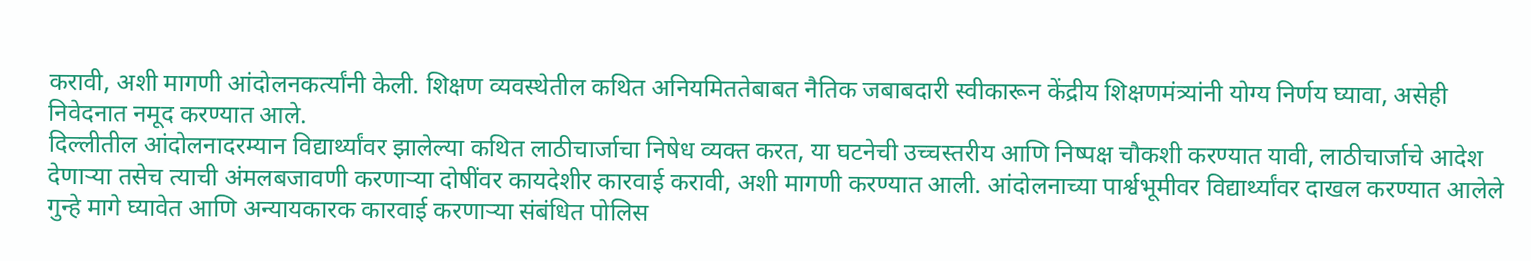करावी, अशी मागणी आंदोलनकर्त्यांनी केली. शिक्षण व्यवस्थेतील कथित अनियमिततेबाबत नैतिक जबाबदारी स्वीकारून केंद्रीय शिक्षणमंत्र्यांनी योग्य निर्णय घ्यावा, असेही निवेदनात नमूद करण्यात आले.
दिल्लीतील आंदोलनादरम्यान विद्यार्थ्यांवर झालेल्या कथित लाठीचार्जाचा निषेध व्यक्त करत, या घटनेची उच्चस्तरीय आणि निष्पक्ष चौकशी करण्यात यावी, लाठीचार्जाचे आदेश देणाऱ्या तसेच त्याची अंमलबजावणी करणाऱ्या दोषींवर कायदेशीर कारवाई करावी, अशी मागणी करण्यात आली. आंदोलनाच्या पार्श्वभूमीवर विद्यार्थ्यांवर दाखल करण्यात आलेले गुन्हे मागे घ्यावेत आणि अन्यायकारक कारवाई करणाऱ्या संबंधित पोलिस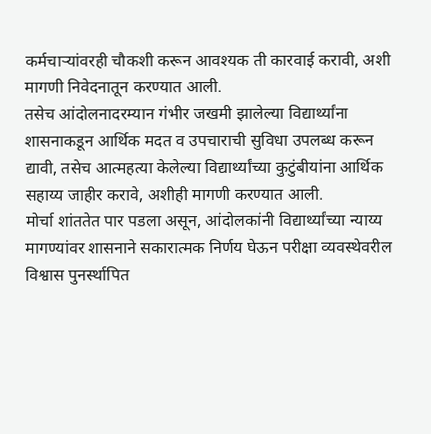कर्मचाऱ्यांवरही चौकशी करून आवश्यक ती कारवाई करावी, अशी मागणी निवेदनातून करण्यात आली.
तसेच आंदोलनादरम्यान गंभीर जखमी झालेल्या विद्यार्थ्यांना शासनाकडून आर्थिक मदत व उपचाराची सुविधा उपलब्ध करून द्यावी, तसेच आत्महत्या केलेल्या विद्यार्थ्यांच्या कुटुंबीयांना आर्थिक सहाय्य जाहीर करावे, अशीही मागणी करण्यात आली.
मोर्चा शांततेत पार पडला असून, आंदोलकांनी विद्यार्थ्यांच्या न्याय्य मागण्यांवर शासनाने सकारात्मक निर्णय घेऊन परीक्षा व्यवस्थेवरील विश्वास पुनर्स्थापित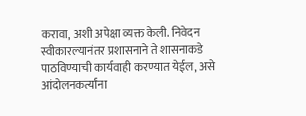करावा, अशी अपेक्षा व्यक्त केली. निवेदन स्वीकारल्यानंतर प्रशासनाने ते शासनाकडे पाठविण्याची कार्यवाही करण्यात येईल, असे आंदोलनकर्त्यांना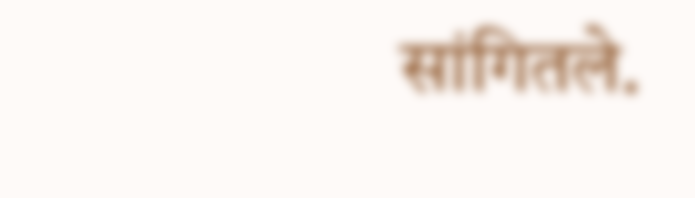सांगितले.